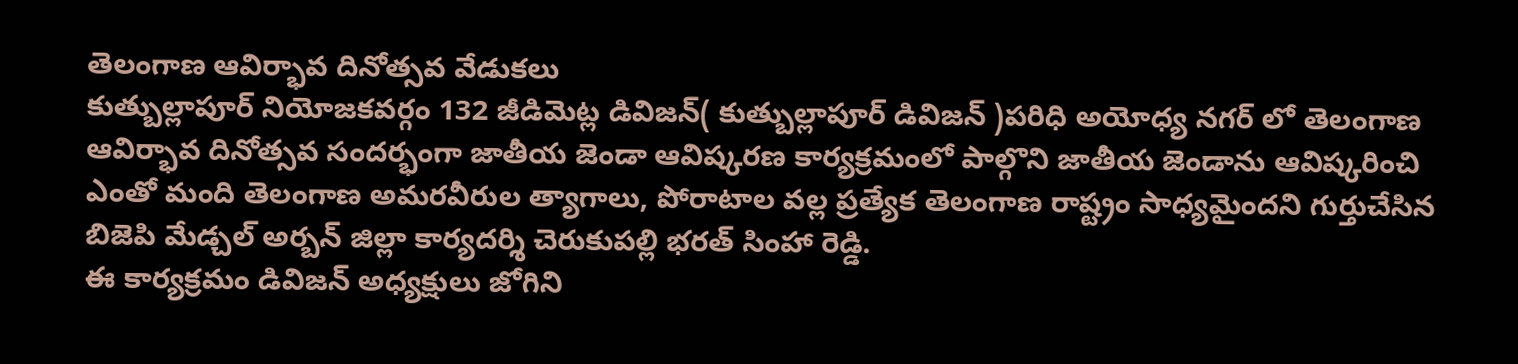తెలంగాణ ఆవిర్భావ దినోత్సవ వేడుకలు
కుత్బుల్లాపూర్ నియోజకవర్గం 132 జీడిమెట్ల డివిజన్( కుత్బుల్లాపూర్ డివిజన్ )పరిధి అయోధ్య నగర్ లో తెలంగాణ ఆవిర్భావ దినోత్సవ సందర్భంగా జాతీయ జెండా ఆవిష్కరణ కార్యక్రమంలో పాల్గొని జాతీయ జెండాను ఆవిష్కరించి ఎంతో మంది తెలంగాణ అమరవీరుల త్యాగాలు, పోరాటాల వల్ల ప్రత్యేక తెలంగాణ రాష్ట్రం సాధ్యమైందని గుర్తుచేసిన బిజెపి మేడ్చల్ అర్బన్ జిల్లా కార్యదర్శి చెరుకుపల్లి భరత్ సింహా రెడ్డి.
ఈ కార్యక్రమం డివిజన్ అధ్యక్షులు జోగిని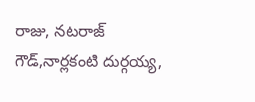రాజు, నటరాజ్ గౌడ్,నార్లకంటి దుర్గయ్య,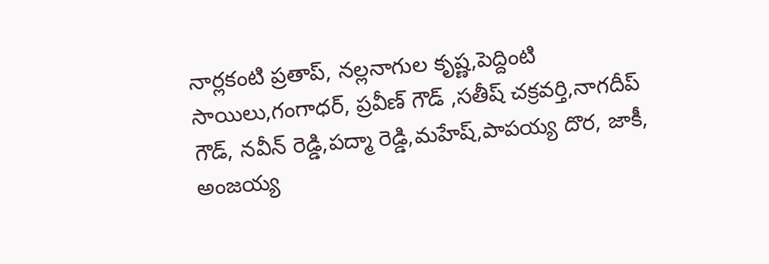నార్లకంటి ప్రతాప్, నల్లనాగుల కృష్ణ,పెద్దింటి సాయిలు,గంగాధర్, ప్రవీణ్ గౌడ్ ,సతీష్ చక్రవర్తి,నాగదీప్ గౌడ్, నవీన్ రెడ్డి,పద్మా రెడ్డి,మహేష్,పాపయ్య దొర, జాకీ, అంజయ్య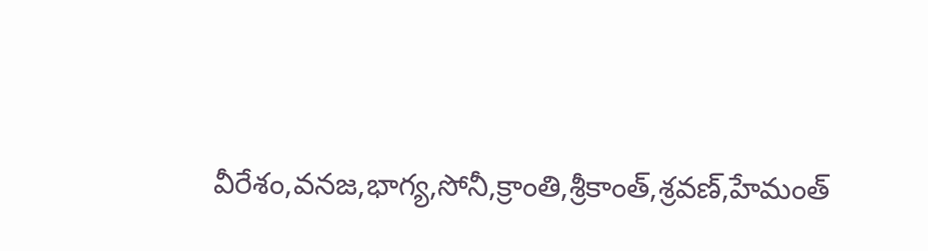వీరేశం,వనజ,భాగ్య,సోనీ,క్రాంతి,శ్రీకాంత్,శ్రవణ్,హేమంత్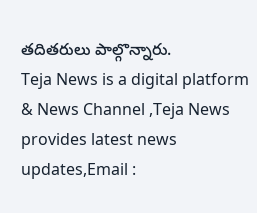తదితరులు పాల్గొన్నారు.
Teja News is a digital platform & News Channel ,Teja News provides latest news updates,Email :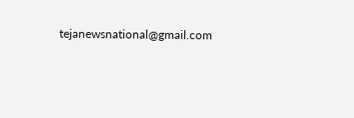tejanewsnational@gmail.com